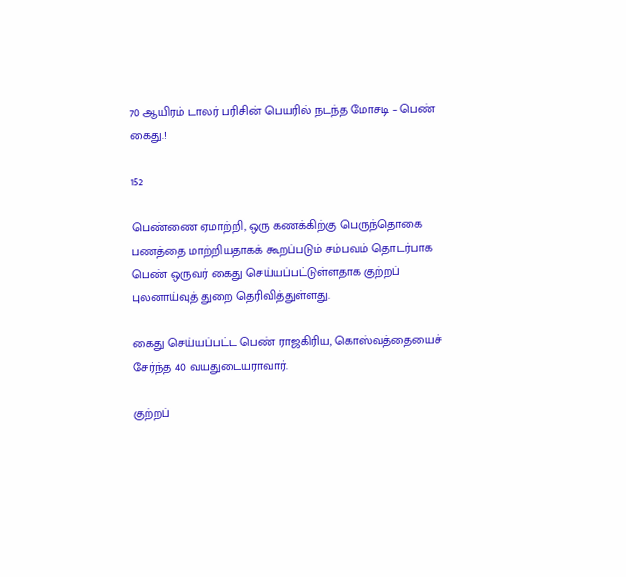70 ஆயிரம் டாலர் பரிசின் பெயரில் நடந்த மோசடி – பெண் கைது.!

152

பெண்ணை ஏமாற்றி, ஒரு கணக்கிற்கு பெருந்தொகை பணத்தை மாற்றியதாகக் கூறப்படும் சம்பவம் தொடர்பாக பெண் ஒருவர் கைது செய்யப்பட்டுள்ளதாக குற்றப் புலனாய்வுத் துறை தெரிவித்துள்ளது.

கைது செய்யப்பட்ட பெண் ராஜகிரிய, கொஸ்வத்தையைச் சேர்ந்த 40 வயதுடையராவார்.

குற்றப்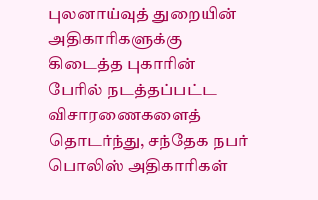புலனாய்வுத் துறையின் அதிகாரிகளுக்கு கிடைத்த புகாரின் பேரில் நடத்தப்பட்ட விசாரணைகளைத் தொடர்ந்து, சந்தேக நபர் பொலிஸ் அதிகாரிகள்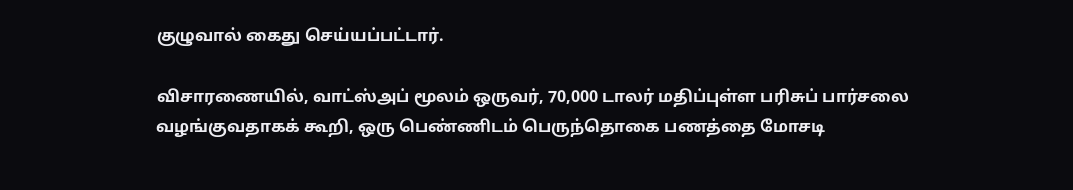குழுவால் கைது செய்யப்பட்டார்.

விசாரணையில், வாட்ஸ்அப் மூலம் ஒருவர், 70,000 டாலர் மதிப்புள்ள பரிசுப் பார்சலை வழங்குவதாகக் கூறி, ஒரு பெண்ணிடம் பெருந்தொகை பணத்தை மோசடி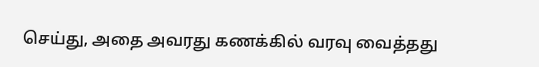செய்து, அதை அவரது கணக்கில் வரவு வைத்தது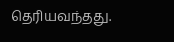தெரியவந்தது.